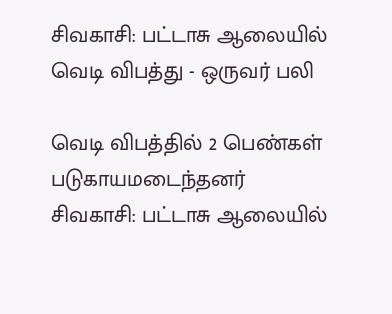சிவகாசி: பட்டாசு ஆலையில் வெடி விபத்து - ஒருவர் பலி

வெடி விபத்தில் 2 பெண்கள் படுகாயமடைந்தனர்
சிவகாசி: பட்டாசு ஆலையில்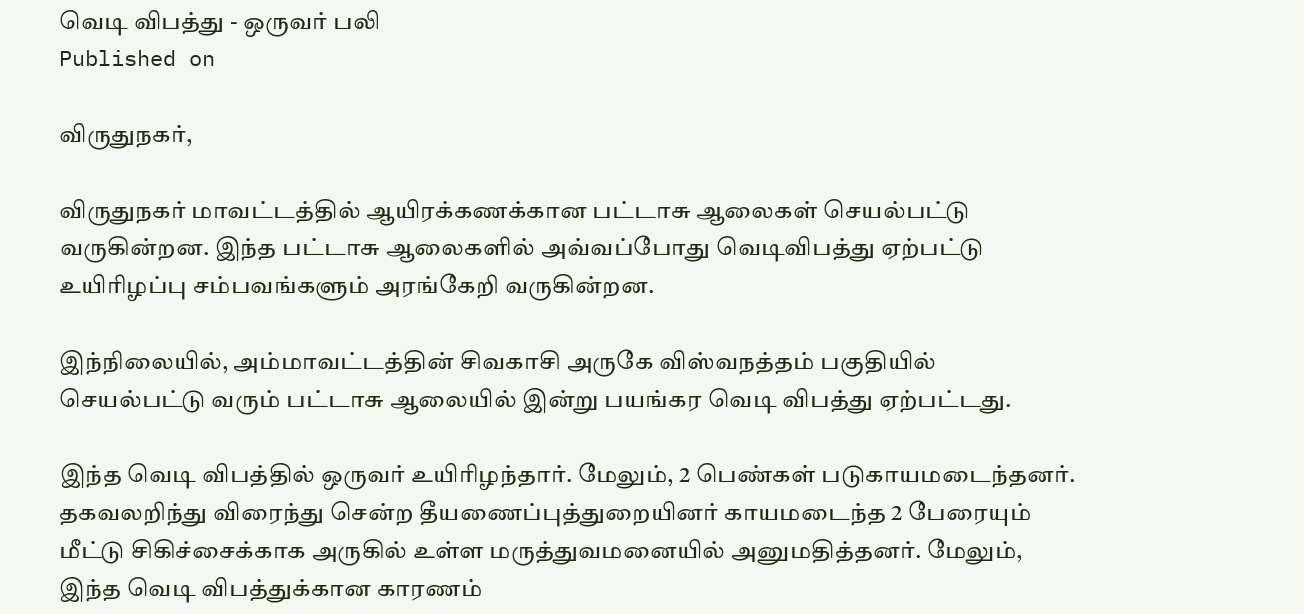வெடி விபத்து - ஒருவர் பலி
Published on

விருதுநகர்,

விருதுநகர் மாவட்டத்தில் ஆயிரக்கணக்கான பட்டாசு ஆலைகள் செயல்பட்டு வருகின்றன. இந்த பட்டாசு ஆலைகளில் அவ்வப்போது வெடிவிபத்து ஏற்பட்டு உயிரிழப்பு சம்பவங்களும் அரங்கேறி வருகின்றன.

இந்நிலையில், அம்மாவட்டத்தின் சிவகாசி அருகே விஸ்வநத்தம் பகுதியில் செயல்பட்டு வரும் பட்டாசு ஆலையில் இன்று பயங்கர வெடி விபத்து ஏற்பட்டது.

இந்த வெடி விபத்தில் ஒருவர் உயிரிழந்தார். மேலும், 2 பெண்கள் படுகாயமடைந்தனர். தகவலறிந்து விரைந்து சென்ற தீயணைப்புத்துறையினர் காயமடைந்த 2 பேரையும் மீட்டு சிகிச்சைக்காக அருகில் உள்ள மருத்துவமனையில் அனுமதித்தனர். மேலும், இந்த வெடி விபத்துக்கான காரணம்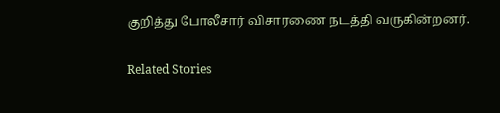குறித்து போலீசார் விசாரணை நடத்தி வருகின்றனர்.

Related Stories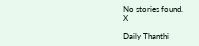No stories found.
X

Daily Thanthi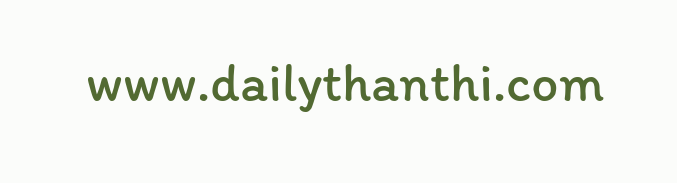www.dailythanthi.com